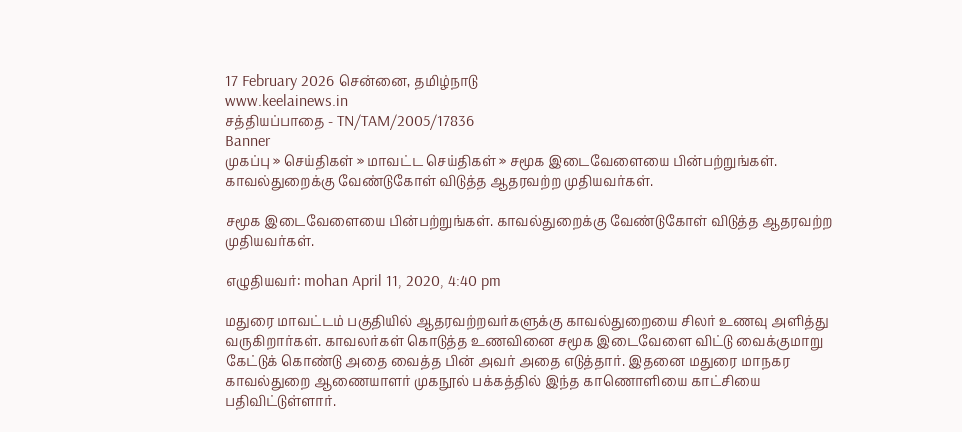17 February 2026 சென்னை, தமிழ்நாடு
www.keelainews.in
சத்தியப்பாதை - TN/TAM/2005/17836
Banner
முகப்பு » செய்திகள் » மாவட்ட செய்திகள் » சமூக இடைவேளையை பின்பற்றுங்கள். காவல்துறைக்கு வேண்டுகோள் விடுத்த ஆதரவற்ற முதியவர்கள்.

சமூக இடைவேளையை பின்பற்றுங்கள். காவல்துறைக்கு வேண்டுகோள் விடுத்த ஆதரவற்ற முதியவர்கள்.

எழுதியவர்: mohan April 11, 2020, 4:40 pm

மதுரை மாவட்டம் பகுதியில் ஆதரவற்றவர்களுக்கு காவல்துறையை சிலர் உணவு அளித்து வருகிறார்கள். காவலர்கள் கொடுத்த உணவினை சமூக இடைவேளை விட்டு வைக்குமாறு கேட்டுக் கொண்டு அதை வைத்த பின் அவர் அதை எடுத்தார். இதனை மதுரை மாநகர காவல்துறை ஆணையாளர் முகநூல் பக்கத்தில் இந்த காணொளியை காட்சியை பதிவிட்டுள்ளார்.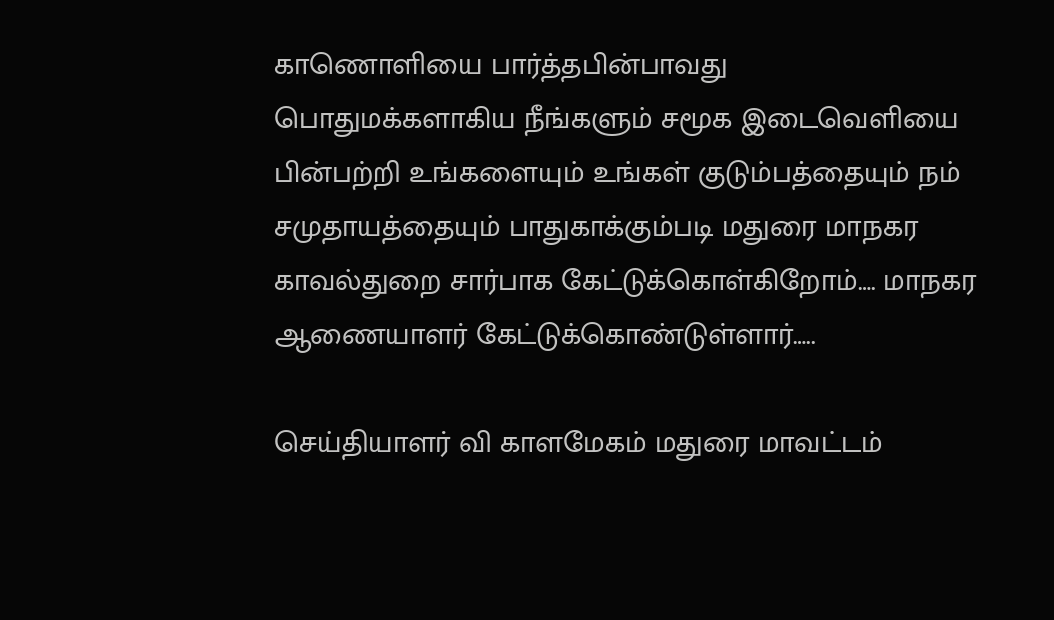காணொளியை பார்த்தபின்பாவது பொதுமக்களாகிய நீங்களும் சமூக இடைவெளியை பின்பற்றி உங்களையும் உங்கள் குடும்பத்தையும் நம் சமுதாயத்தையும் பாதுகாக்கும்படி மதுரை மாநகர காவல்துறை சார்பாக கேட்டுக்கொள்கிறோம்…. மாநகர ஆணையாளர் கேட்டுக்கொண்டுள்ளார்…..

செய்தியாளர் வி காளமேகம் மதுரை மாவட்டம்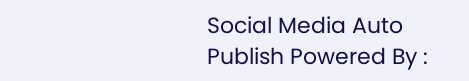Social Media Auto Publish Powered By :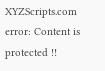XYZScripts.com
error: Content is protected !!